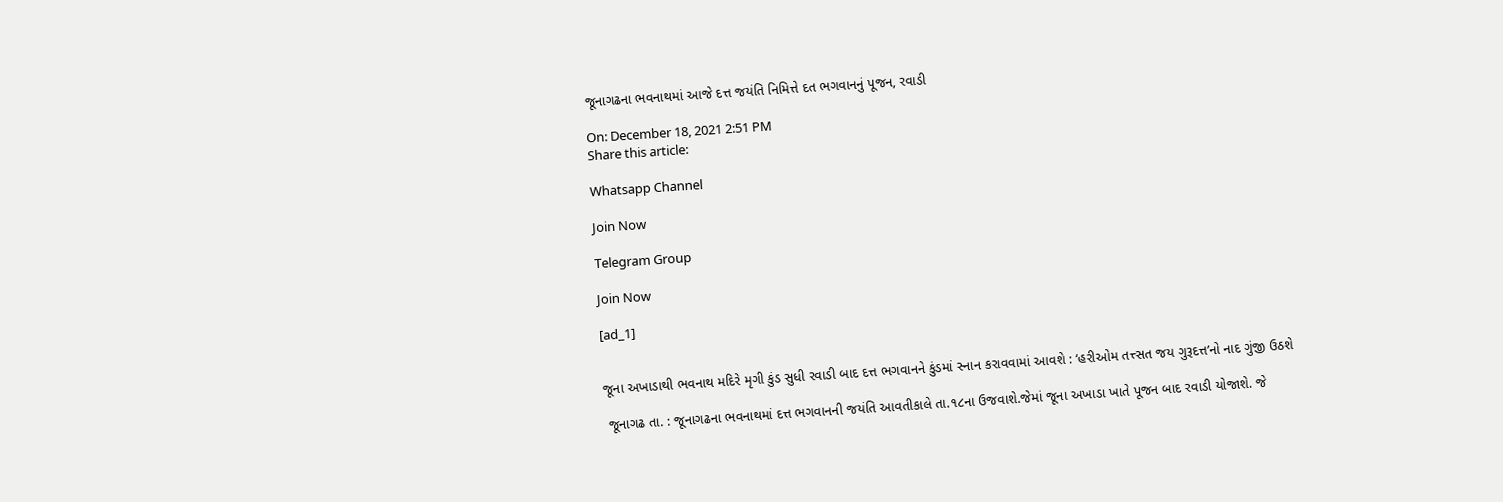જૂનાગઢના ભવનાથમાં આજે દત્ત જયંતિ નિમિત્તે દત ભગવાનનું પૂજન, રવાડી

On: December 18, 2021 2:51 PM
Share this article:

Whatsapp Channel

Join Now

Telegram Group

Join Now

[ad_1]


જૂના અખાડાથી ભવનાથ મદિરે મૃગી કુંડ સુધી રવાડી બાદ દત્ત ભગવાનને કુંડમાં સ્નાન કરાવવામાં આવશે : ‘હરીઓમ તત્ત્સત જય ગુરૂદત્ત’નો નાદ ગુંજી ઉઠશે

 જૂનાગઢ તા. : જૂનાગઢના ભવનાથમાં દત્ત ભગવાનની જયંતિ આવતીકાલે તા.૧૮ના ઉજવાશે.જેમાં જૂના અખાડા ખાતે પૂજન બાદ રવાડી યોજાશે. જે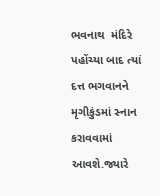ભવનાથ  મંદિરે પહોંચ્યા બાદ ત્યાં દત્ત ભગવાનને મૃગીકુંડમાં સ્નાન કરાવવામાં આવશે.જ્યારે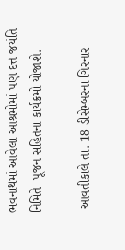ભવનાથમાં આવેલા આશ્રમોમાં પણ દત્ત જયંતિ નિમિતે  પૂજન સહિતના કાર્યક્રમો યોજાશે.

 આવતીકાલે તા. 18 ડીસેમ્બરના ગિરનાર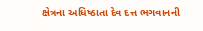ક્ષેત્રના અધિષ્ઠાતા દેવ દત્ત ભગવાનની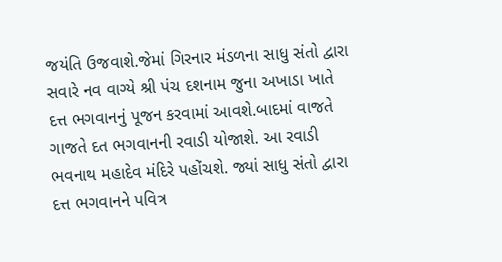જયંતિ ઉજવાશે.જેમાં ગિરનાર મંડળના સાધુ સંતો દ્વારા સવારે નવ વાગ્યે શ્રી પંચ દશનામ જુના અખાડા ખાતે દત્ત ભગવાનનું પૂજન કરવામાં આવશે.બાદમાં વાજતે ગાજતે દત ભગવાનની રવાડી યોજાશે. આ રવાડી ભવનાથ મહાદેવ મંદિરે પહોંચશે. જ્યાં સાધુ સંતો દ્વારા દત્ત ભગવાનને પવિત્ર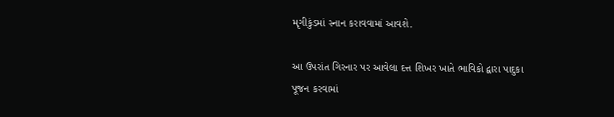મૃગીકુંડમાં સ્નાન કરાવવામાં આવશે.

આ ઉપરાંત ગિરનાર પર આવેલા દત્ત શિખર ખાતે ભાવિકો દ્વારા પાદુકા પૂજન કરવામાં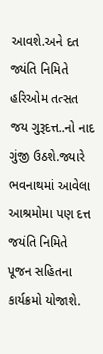આવશે.અને દત જ્યંતિ નિમિતે હરિઓમ તત્સત જય ગુરૂદત્ત..નો નાદ ગુંજી ઉઠશે.જ્યારે ભવનાથમાં આવેલા આશ્રમોમા પણ દત્ત જયંતિ નિમિતે  પૂજન સહિતના કાર્યક્રમો યોજાશે.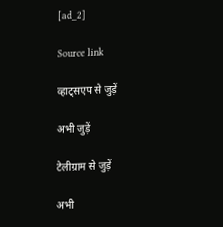[ad_2]

Source link

व्हाट्सएप से जुड़ें

अभी जुड़ें

टेलीग्राम से जुड़ें

अभी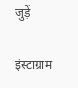जुड़ें

इंस्टाग्राम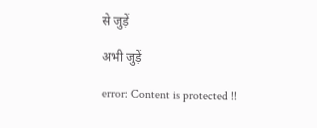से जुड़ें

अभी जुड़ें

error: Content is protected !!